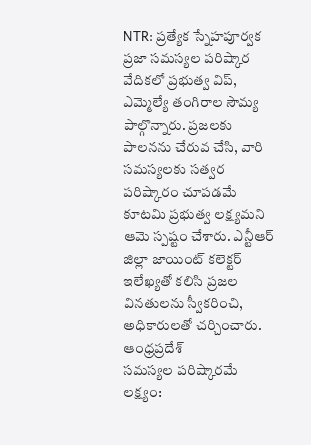NTR: ప్రత్యేక స్నేహపూర్వక ప్రజా సమస్యల పరిష్కార వేదికలో ప్రభుత్వ విప్, ఎమ్మెల్యే తంగిరాల సౌమ్య పాల్గొన్నారు. ప్రజలకు పాలనను చేరువ చేసి, వారి సమస్యలకు సత్వర పరిష్కారం చూపడమే కూటమి ప్రభుత్వ లక్ష్యమని ఆమె స్పష్టం చేశారు. ఎన్టీఆర్ జిల్లా జాయింట్ కలెక్టర్ ఇలేఖ్యతో కలిసి ప్రజల వినతులను స్వీకరించి, అధికారులతో చర్చించారు.
ఆంధ్రప్రదేశ్
సమస్యల పరిష్కారమే లక్ష్యం: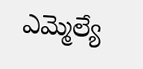ఎమ్మెల్యే